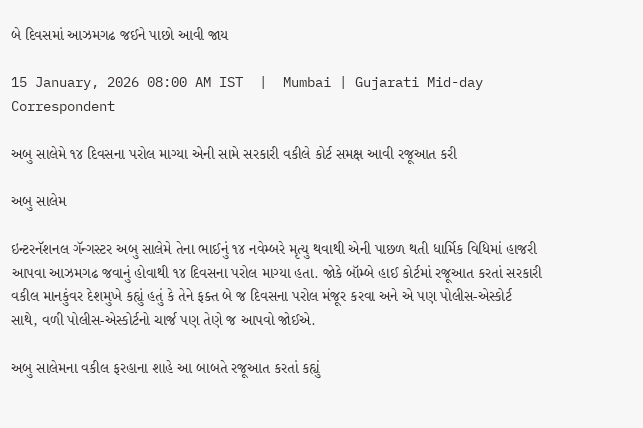બે દિવસમાં આઝમગઢ જઈને પાછો આવી જાય

15 January, 2026 08:00 AM IST  |  Mumbai | Gujarati Mid-day Correspondent

અબુ સાલેમે ૧૪ દિવસના પરોલ માગ્યા એની સામે સરકારી વકીલે કોર્ટ સમક્ષ આવી રજૂઆત કરી

અબુ સાલેમ

ઇન્ટરનૅશનલ ગૅન્ગસ્ટર અબુ સાલેમે તેના ભાઈનું ૧૪ નવેમ્બરે મૃત્યુ થવાથી એની પાછળ થતી ધાર્મિક વિધિમાં હાજરી આપવા આઝમગઢ જવાનું હોવાથી ૧૪ દિવસના પરોલ માગ્યા હતા. જોકે બૉમ્બે હાઈ કોર્ટમાં રજૂઆત કરતાં સરકારી વકીલ માનકુંવર દેશમુખે કહ્યું હતું કે તેને ફક્ત બે જ દિવસના પરોલ મંજૂર કરવા અને એ પણ પોલીસ-એસ્કોર્ટ સાથે, વળી પોલીસ-એસ્કોર્ટનો ચાર્જ પણ તેણે જ આપવો જોઈએ.

અબુ સાલેમના વકીલ ફરહાના શાહે આ બાબતે રજૂઆત કરતાં કહ્યું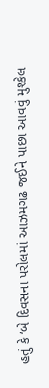હતું કે ‘બે દિવસના પરોલમાં આઝમગઢ જઈને પાછા આવવું મુશ્કેલ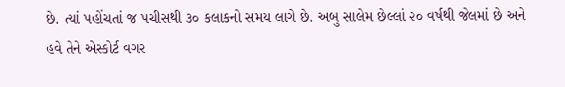છે. ત્યાં પહોંચતાં જ પચીસથી ૩૦ કલાકનો સમય લાગે છે. અબુ સાલેમ છેલ્લાં ૨૦ વર્ષથી જેલમાં છે અને હવે તેને એસ્કોર્ટ વગર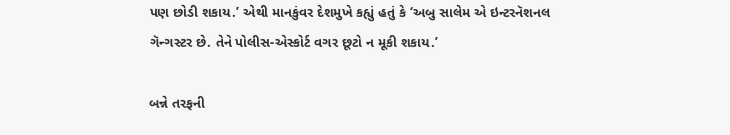પણ છોડી શકાય.’ એથી માનકુંવર દેશમુખે કહ્યું હતું કે ‘અબુ સાલેમ એ ઇન્ટરનૅશનલ ગૅન્ગસ્ટર છે. તેને પોલીસ-એસ્કોર્ટ વગર છૂટો ન મૂકી શકાય.’

બન્ને તરફની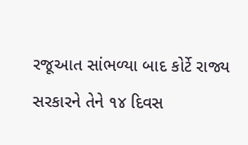રજૂઆત સાંભળ્યા બાદ કોર્ટે રાજ્ય સરકારને તેને ૧૪ દિવસ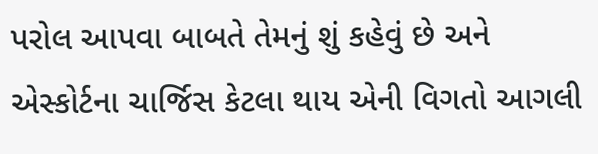પરોલ આપવા બાબતે તેમનું શું કહેવું છે અને એસ્કોર્ટના ચાર્જિસ કેટલા થાય એની વિગતો આગલી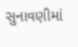સુનાવણીમાં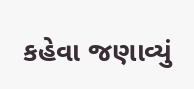કહેવા જણાવ્યું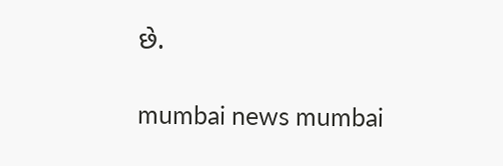છે.

mumbai news mumbai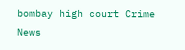bombay high court Crime News